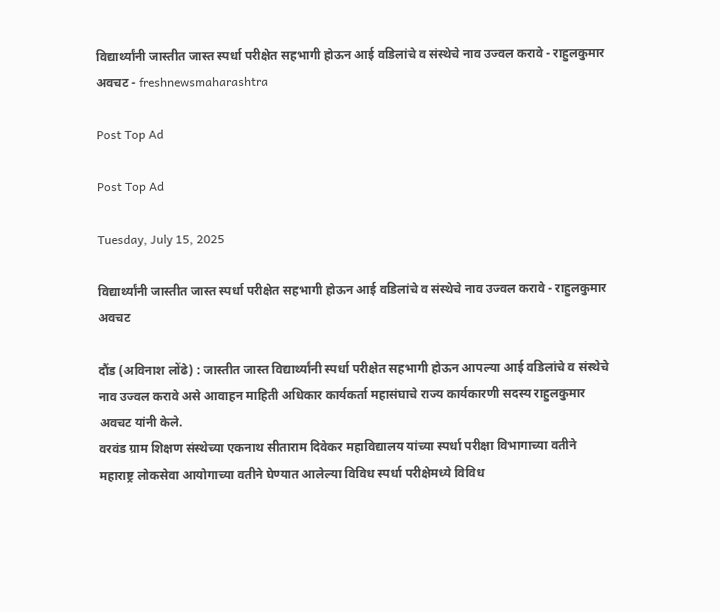विद्यार्थ्यांनी जास्तीत जास्त स्पर्धा परीक्षेत सहभागी होऊन आई वडिलांचे व संस्थेचे नाव उज्वल करावे - राहुलकुमार अवचट - freshnewsmaharashtra

Post Top Ad

Post Top Ad

Tuesday, July 15, 2025

विद्यार्थ्यांनी जास्तीत जास्त स्पर्धा परीक्षेत सहभागी होऊन आई वडिलांचे व संस्थेचे नाव उज्वल करावे - राहुलकुमार अवचट

दौंड (अविनाश लोंढे) : जास्तीत जास्त विद्यार्थ्यांनी स्पर्धा परीक्षेत सहभागी होऊन आपल्या आई वडिलांचे व संस्थेचे नाव उज्वल करावे असे आवाहन माहिती अधिकार कार्यकर्ता महासंघाचे राज्य कार्यकारणी सदस्य राहुलकुमार अवचट यांनी केले.
वरवंड ग्राम शिक्षण संस्थेच्या एकनाथ सीताराम दिवेकर महाविद्यालय यांच्या स्पर्धा परीक्षा विभागाच्या वतीने महाराष्ट्र लोकसेवा आयोगाच्या वतीने घेण्यात आलेल्या विविध स्पर्धा परीक्षेमध्ये विविध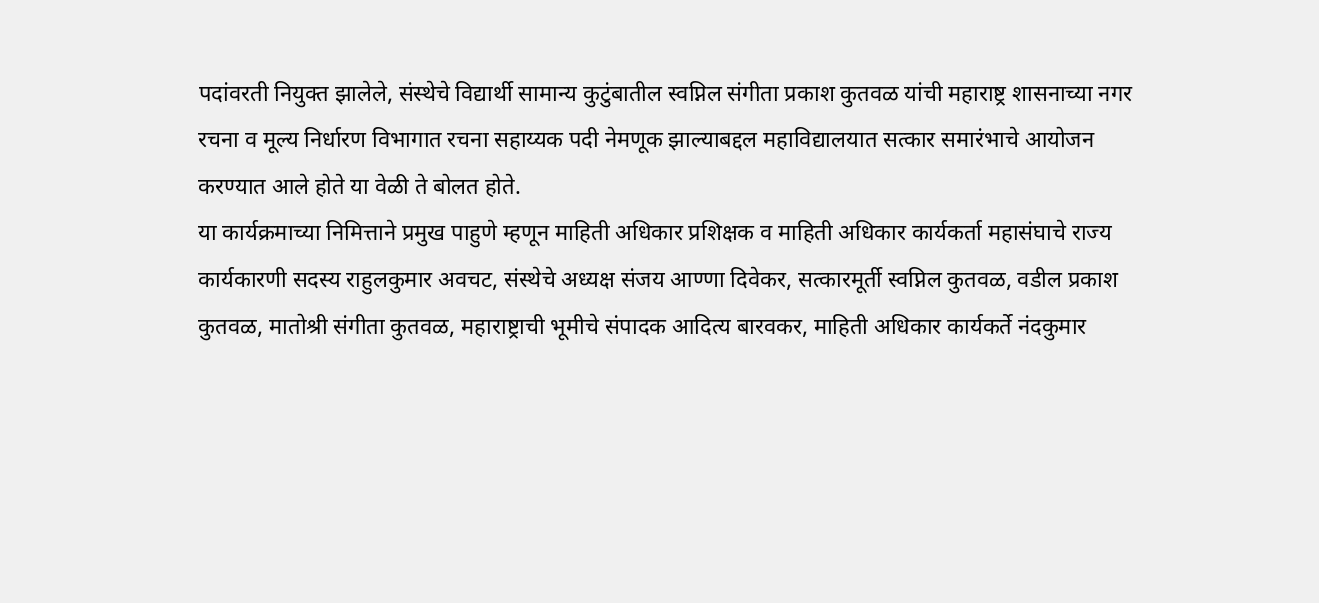पदांवरती नियुक्त झालेले, संस्थेचे विद्यार्थी सामान्य कुटुंबातील स्वप्निल संगीता प्रकाश कुतवळ यांची महाराष्ट्र शासनाच्या नगर रचना व मूल्य निर्धारण विभागात रचना सहाय्यक पदी नेमणूक झाल्याबद्दल महाविद्यालयात सत्कार समारंभाचे आयोजन करण्यात आले होते या वेळी ते बोलत होते.
या कार्यक्रमाच्या निमित्ताने प्रमुख पाहुणे म्हणून माहिती अधिकार प्रशिक्षक व माहिती अधिकार कार्यकर्ता महासंघाचे राज्य कार्यकारणी सदस्य राहुलकुमार अवचट, संस्थेचे अध्यक्ष संजय आण्णा दिवेकर, सत्कारमूर्ती स्वप्निल कुतवळ, वडील प्रकाश कुतवळ, मातोश्री संगीता कुतवळ, महाराष्ट्राची भूमीचे संपादक आदित्य बारवकर, माहिती अधिकार कार्यकर्ते नंदकुमार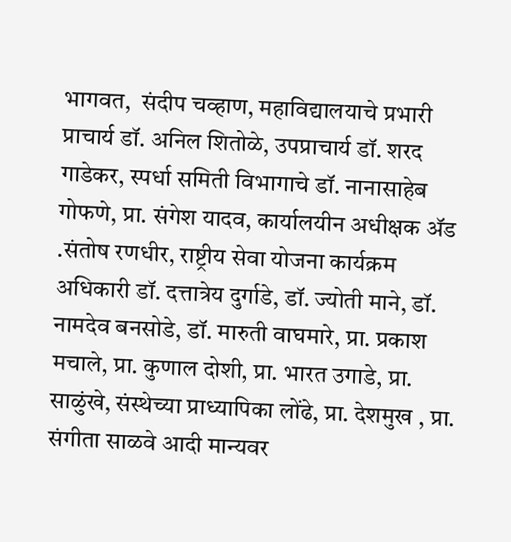भागवत,  संदीप चव्हाण, महाविद्यालयाचे प्रभारी प्राचार्य डॉ. अनिल शितोळे, उपप्राचार्य डॉ. शरद गाडेकर, स्पर्धा समिती विभागाचे डॉ. नानासाहेब गोफणे, प्रा. संगेश यादव, कार्यालयीन अधीक्षक ॲड .संतोष रणधीर, राष्ट्रीय सेवा योजना कार्यक्रम अधिकारी डॉ. दत्तात्रेय दुर्गाडे, डॉ. ज्योती माने, डॉ. नामदेव बनसोडे, डॉ. मारुती वाघमारे, प्रा. प्रकाश मचाले, प्रा. कुणाल दोशी, प्रा. भारत उगाडे, प्रा. साळुंखे, संस्थेच्या प्राध्यापिका लोंढे, प्रा. देशमुख , प्रा. संगीता साळवे आदी मान्यवर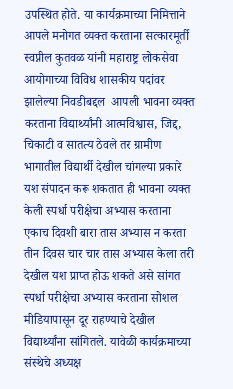उपस्थित होते. या कार्यक्रमाच्या निमित्ताने आपले मनोगत व्यक्त करताना सत्कारमूर्ती स्वप्नील कुतवळ यांनी महाराष्ट्र लोकसेवा आयोगाच्या विविध शासकीय पदांवर झालेल्या निवडीबद्दल  आपली भावना व्यक्त करताना विद्यार्थ्यांनी आत्मविश्वास, जिद्द, चिकाटी व सातत्य ठेवले तर ग्रामीण भागातील विद्यार्थी देखील चांगल्या प्रकारे यश संपादन करू शकतात ही भावना व्यक्त केली स्पर्धा परीक्षेचा अभ्यास करताना एकाच दिवशी बारा तास अभ्यास न करता तीन दिवस चार चार तास अभ्यास केला तरी देखील यश प्राप्त होऊ शकते असे सांगत स्पर्धा परीक्षेचा अभ्यास करताना सोशल मीडियापासून दूर राहण्याचे देखील विद्यार्थ्यांना सांगितले. यावेळी कार्यक्रमाच्या  संस्थेचे अध्यक्ष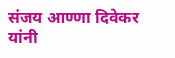संजय आण्णा दिवेकर यांनी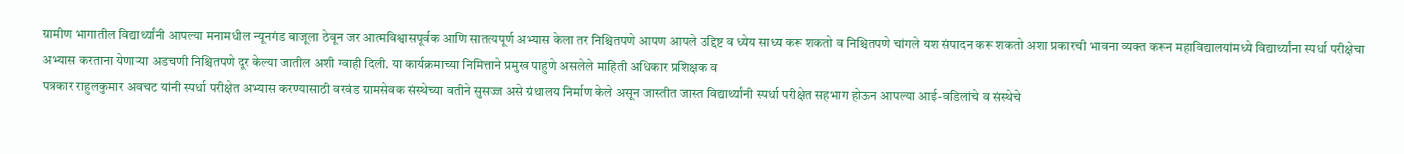ग्रामीण भागातील विद्यार्थ्यांनी आपल्या मनामधील न्यूनगंड बाजूला ठेवून जर आत्मविश्वासपूर्वक आणि सातत्यपूर्ण अभ्यास केला तर निश्चितपणे आपण आपले उद्दिष्ट व ध्येय साध्य करू शकतो व निश्चितपणे चांगले यश संपादन करू शकतो अशा प्रकारची भावना व्यक्त करून महाविद्यालयांमध्ये विद्यार्थ्यांना स्पर्धा परीक्षेचा अभ्यास करताना येणाऱ्या अडचणी निश्चितपणे दूर केल्या जातील अशी ग्वाही दिली. या कार्यक्रमाच्या निमित्ताने प्रमुख पाहुणे असलेले माहिती अधिकार प्रशिक्षक व
पत्रकार राहुलकुमार अवचट यांनी स्पर्धा परीक्षेत अभ्यास करण्यासाठी वरवंड ग्रामसेवक संस्थेच्या वतीने सुसज्ज असे ग्रंथालय निर्माण केले असून जास्तीत जास्त विद्यार्थ्यांनी स्पर्धा परीक्षेत सहभाग होऊन आपल्या आई-वडिलांचे व संस्थेचे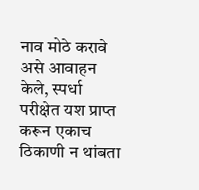नाव मोठे करावे असे आवाहन केले, स्पर्धा परीक्षेत यश प्राप्त करून एकाच ठिकाणी न थांबता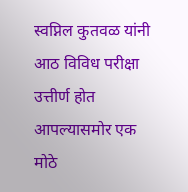स्वप्निल कुतवळ यांनी आठ विविध परीक्षा उत्तीर्ण होत आपल्यासमोर एक मोठे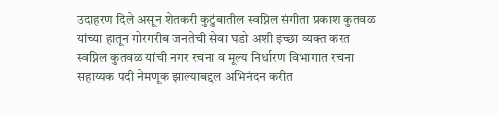उदाहरण दिले असून शेतकरी कुटुंबातील स्वप्निल संगीता प्रकाश कुतवळ यांच्या हातून गोरगरीब जनतेची सेवा घडो अशी इच्छा व्यक्त करत स्वप्निल कुतवळ यांची नगर रचना व मूल्य निर्धारण विभागात रचना सहाय्यक पदी नेमणूक झाल्याबद्दल अभिनंदन करीत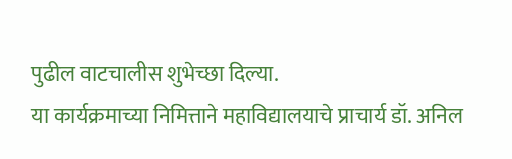पुढील वाटचालीस शुभेच्छा दिल्या.
या कार्यक्रमाच्या निमित्ताने महाविद्यालयाचे प्राचार्य डॉ. अनिल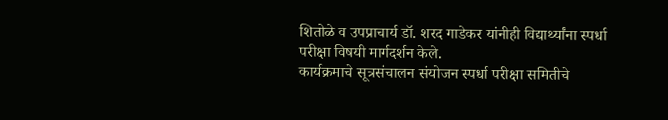शितोळे व उपप्राचार्य डॉ. शरद गाडेकर यांनीही विद्यार्थ्यांना स्पर्धा परीक्षा विषयी मार्गदर्शन केले.
कार्यक्रमाचे सूत्रसंचालन संयोजन स्पर्धा परीक्षा समितीचे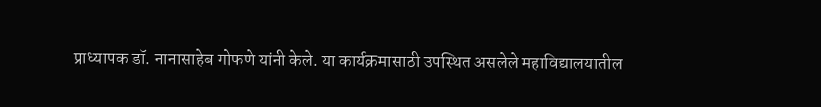प्राध्यापक डॉ. नानासाहेब गोफणे यांनी केले. या कार्यक्रमासाठी उपस्थित असलेले महाविद्यालयातील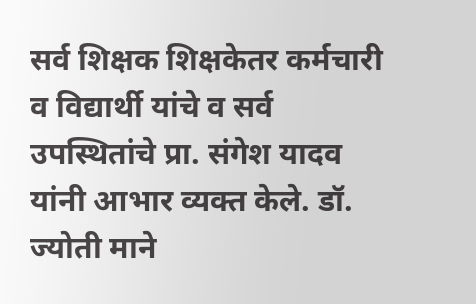सर्व शिक्षक शिक्षकेतर कर्मचारी व विद्यार्थी यांचे व सर्व उपस्थितांचे प्रा. संगेश यादव यांनी आभार व्यक्त केले. डॉ. ज्योती माने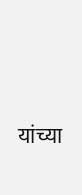यांच्या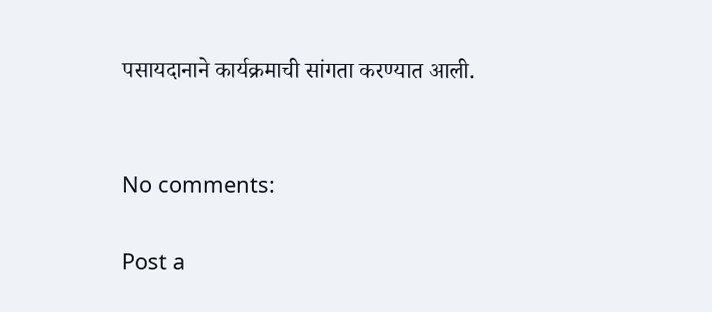पसायदानाने कार्यक्रमाची सांगता करण्यात आली.


No comments:

Post a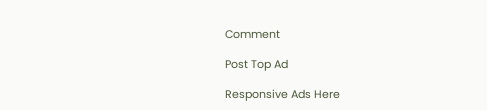Comment

Post Top Ad

Responsive Ads Here